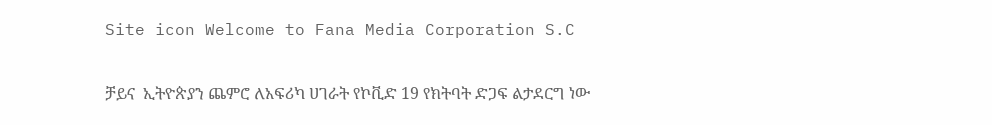Site icon Welcome to Fana Media Corporation S.C

ቻይና  ኢትዮጵያን ጨምሮ ለአፍሪካ ሀገራት የኮቪድ 19 የክትባት ድጋፍ ልታደርግ ነው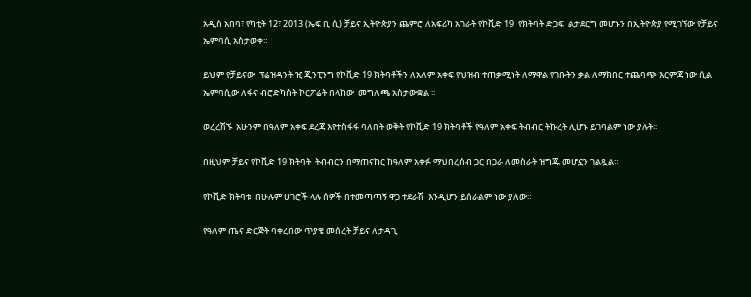አዲስ አበባ፣ የካቲት 12፣ 2013 (ኤፍ ቢ ሲ) ቻይና ኢትዮጵያን ጨምሮ ለአፍሪካ አገራት የኮቪድ 19  የክትባት ድጋፍ  ልታደርግ መሆኑን በኢትዮጵያ የሚገኘው የቻይና ኤምባሲ አስታወቀ።

ይህም የቻይናው  ፕሬዝዳንት ዢ ጂንፒንግ የኮቪድ 19 ክትባቶችን ለአለም አቀፍ የህዝብ ተጠቃሚነት ለማዋል የገቡትን ቃል ለማክበር ተጨባጭ እርምጃ ነው ሲል ኤምባሲው ለፋና ብሮድካስት ኮርፖሬት በላከው  መግለጫ አስታውቋል ፡፡

ወረረሽኙ  አሁንም በዓለም አቀፍ ደረጃ እየተስፋፋ ባለበት ወቅት የኮቪድ 19 ክትባቶች የዓለም አቀፍ ትብብር ትኩረት ሊሆኑ ይገባልም ነው ያሉት፡፡

በዚህም ቻይና የኮቪድ 19 ክትባት  ትብብርን በማጠናከር ከዓለም አቀፉ ማህበረሰብ ጋር በጋራ ለመስራት ዝግጁ መሆኗን ገልጿል።

የኮቪድ ክትባቱ  በሁሉም ሀገሮች ላሉ ሰዎች በተመጣጣኝ ዋጋ ተደራሽ  እንዲሆን ይሰራልም ነው ያለው።

የዓለም ጤና ድርጅት ባቀረበው ጥያቄ መሰረት ቻይና ለታዳጊ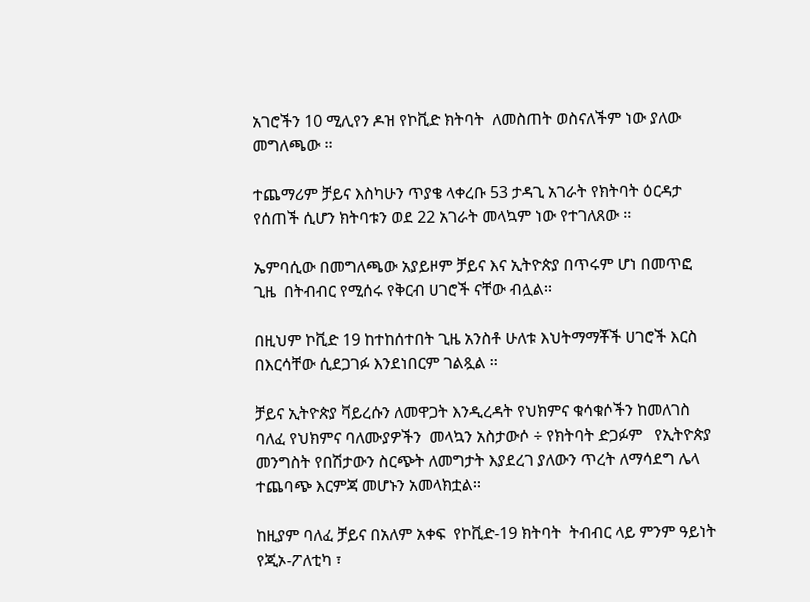አገሮችን 10 ሚሊየን ዶዝ የኮቪድ ክትባት  ለመስጠት ወስናለችም ነው ያለው መግለጫው ፡፡

ተጨማሪም ቻይና እስካሁን ጥያቄ ላቀረቡ 53 ታዳጊ አገራት የክትባት ዕርዳታ የሰጠች ሲሆን ክትባቱን ወደ 22 አገራት መላኳም ነው የተገለጸው ፡፡

ኤምባሲው በመግለጫው አያይዞም ቻይና እና ኢትዮጵያ በጥሩም ሆነ በመጥፎ ጊዜ  በትብብር የሚሰሩ የቅርብ ሀገሮች ናቸው ብሏል፡፡

በዚህም ኮቪድ 19 ከተከሰተበት ጊዜ አንስቶ ሁለቱ እህትማማቾች ሀገሮች እርስ በእርሳቸው ሲደጋገፉ እንደነበርም ገልጿል ፡፡

ቻይና ኢትዮጵያ ቫይረሱን ለመዋጋት እንዲረዳት የህክምና ቁሳቁሶችን ከመለገስ  ባለፈ የህክምና ባለሙያዎችን  መላኳን አስታውሶ ÷ የክትባት ድጋፉም   የኢትዮጵያ መንግስት የበሽታውን ስርጭት ለመግታት እያደረገ ያለውን ጥረት ለማሳደግ ሌላ ተጨባጭ እርምጃ መሆኑን አመላክቷል፡፡

ከዚያም ባለፈ ቻይና በአለም አቀፍ  የኮቪድ-19 ክትባት  ትብብር ላይ ምንም ዓይነት የጂኦ-ፖለቲካ ፣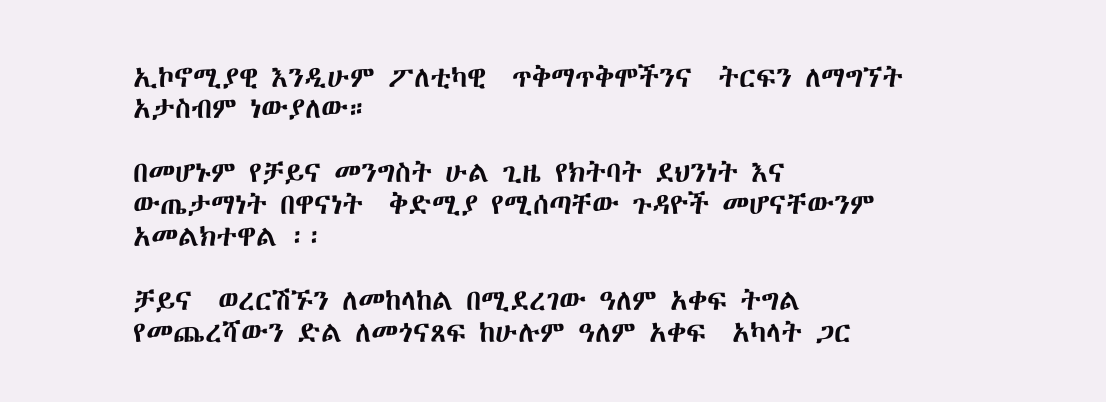ኢኮኖሚያዊ እንዲሁም ፖለቲካዊ  ጥቅማጥቅሞችንና  ትርፍን ለማግኘት አታስብም ነውያለው።

በመሆኑም የቻይና መንግስት ሁል ጊዜ የክትባት ደህንነት እና ውጤታማነት በዋናነት  ቅድሚያ የሚሰጣቸው ጉዳዮች መሆናቸውንም አመልክተዋል ፡፡

ቻይና  ወረርሽኙን ለመከላከል በሚደረገው ዓለም አቀፍ ትግል የመጨረሻውን ድል ለመጎናጸፍ ከሁሉም ዓለም አቀፍ  አካላት ጋር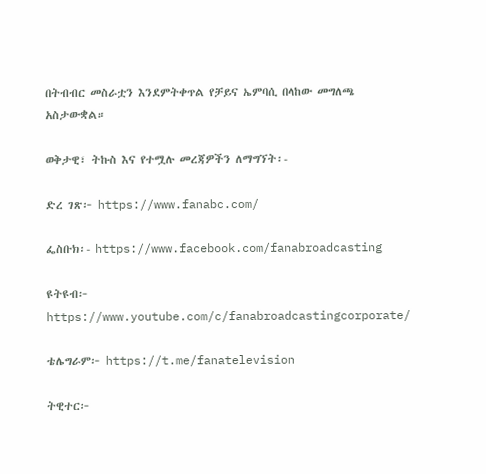በትብብር መስራቷን እንደምትቀጥል የቻይና ኤምባሲ በላከው መግለጫ አስታውቋል።

ወቅታዊ፣ ትኩስ እና የተሟሉ መረጃዎችን ለማግኘት፡-

ድረ ገጽ፦ https://www.fanabc.com/

ፌስቡክ፡- https://www.facebook.com/fanabroadcasting

ዩትዩብ፦ https://www.youtube.com/c/fanabroadcastingcorporate/

ቴሌግራም፦ https://t.me/fanatelevision

ትዊተር፦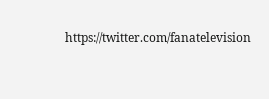https://twitter.com/fanatelevision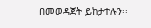በመወዳጀት ይከታተሉን፡፡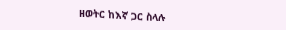ዘወትር ከእኛ ጋር ስላሉ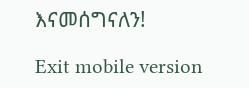እናመሰግናለን!

Exit mobile version